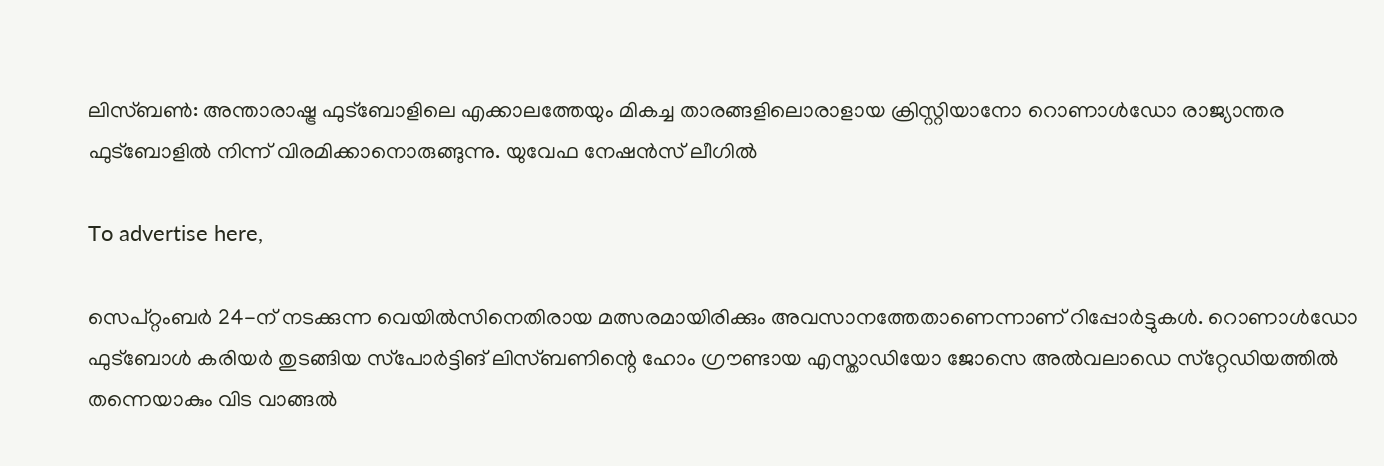ലിസ്ബൺ: അന്താരാഷ്ട്ര ഫുട്‌ബോളിലെ എക്കാലത്തേയും മികച്ച താരങ്ങളിലൊരാളായ ക്രിസ്റ്റിയാനോ റൊണാൾഡോ രാജ്യാന്തര ഫുട്‌ബോളിൽ നിന്ന് വിരമിക്കാനൊരുങ്ങുന്നു. യുവേഫ നേഷൻസ് ലീഗിൽ

To advertise here,

സെപ്റ്റംബർ 24-ന് നടക്കുന്ന വെയിൽസിനെതിരായ മത്സരമായിരിക്കും അവസാനത്തേതാണെന്നാണ് റിപ്പോർട്ടുകൾ. റൊണാൾഡോ ഫുട്‌ബോൾ കരിയർ തുടങ്ങിയ സ്‌പോർട്ടിങ് ലിസ്ബണിന്റെ ഹോം ഗ്രൗണ്ടായ എസ്താഡിയോ ജോസെ അൽവലാഡെ സ്‌റ്റേഡിയത്തിൽ തന്നെയാകും വിട വാങ്ങൽ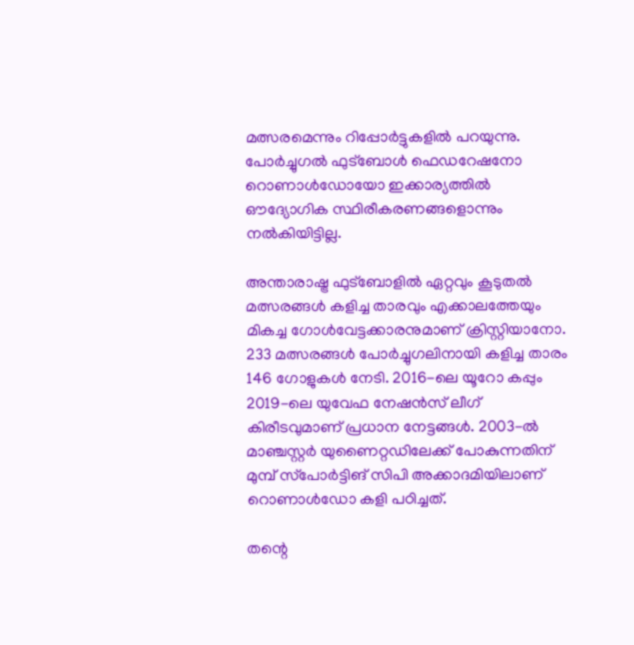മത്സരമെന്നും റിപ്പോർട്ടുകളിൽ പറയുന്നു. പോർച്ചുഗൽ ഫുട്‌ബോൾ ഫെഡറേഷനോ റൊണാൾഡോയോ ഇക്കാര്യത്തിൽ ഔദ്യോഗിക സ്ഥിരീകരണങ്ങളൊന്നും നൽകിയിട്ടില്ല.

അന്താരാഷ്ട്ര ഫുട്‌ബോളിൽ ഏറ്റവും കൂടുതൽ മത്സരങ്ങൾ കളിച്ച താരവും എക്കാലത്തേയും മികച്ച ഗോൾവേട്ടക്കാരനുമാണ് ക്രിസ്റ്റിയാനോ. 233 മത്സരങ്ങൾ പോർച്ചുഗലിനായി കളിച്ച താരം 146 ഗോളുകൾ നേടി. 2016-ലെ യൂറോ കപ്പും 2019-ലെ യുവേഫ നേഷൻസ് ലീഗ് കിരീടവുമാണ് പ്രധാന നേട്ടങ്ങൾ. 2003-ൽ മാഞ്ചസ്റ്റർ യുണൈറ്റഡിലേക്ക് പോകുന്നതിന് മുമ്പ് സ്‌പോർട്ടിങ് സിപി അക്കാദമിയിലാണ് റൊണാൾഡോ കളി പഠിച്ചത്.

തന്റെ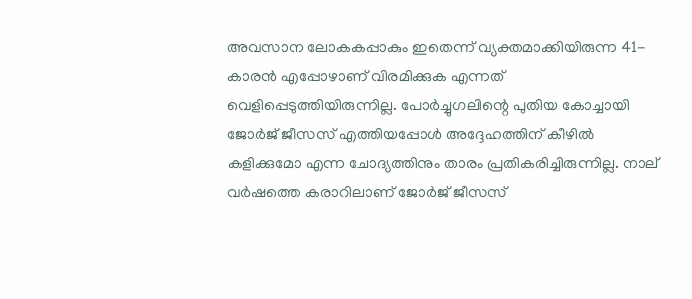അവസാന ലോകകപ്പാകും ഇതെന്ന് വ്യക്തമാക്കിയിരുന്ന 41-കാരൻ എപ്പോഴാണ് വിരമിക്കുക എന്നത് വെളിപ്പെടുത്തിയിരുന്നില്ല. പോർച്ചുഗലിന്റെ പുതിയ കോച്ചായി ജോർജ് ജീസസ് എത്തിയപ്പോൾ അദ്ദേഹത്തിന് കീഴിൽ കളിക്കുമോ എന്ന ചോദ്യത്തിനും താരം പ്രതികരിച്ചിരുന്നില്ല. നാല് വർഷത്തെ കരാറിലാണ് ജോർജ് ജീസസ്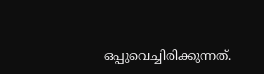ഒപ്പുവെച്ചിരിക്കുന്നത്.